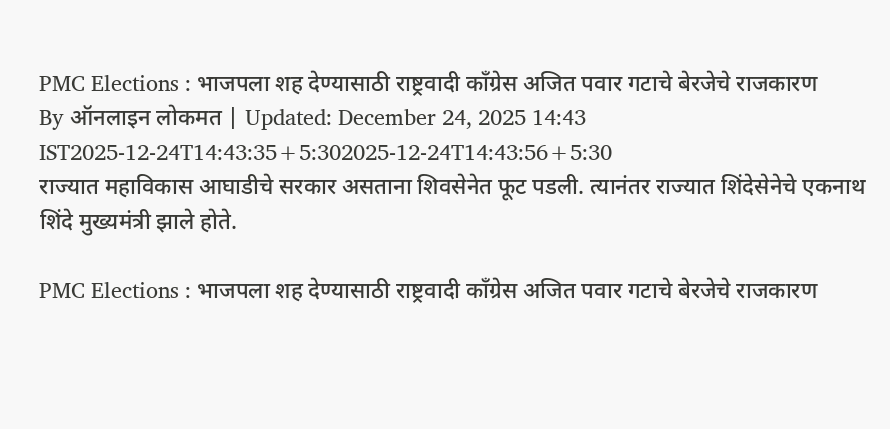PMC Elections : भाजपला शह देण्यासाठी राष्ट्रवादी काँग्रेस अजित पवार गटाचे बेरजेचे राजकारण
By ऑनलाइन लोकमत | Updated: December 24, 2025 14:43 IST2025-12-24T14:43:35+5:302025-12-24T14:43:56+5:30
राज्यात महाविकास आघाडीचे सरकार असताना शिवसेनेत फूट पडली. त्यानंतर राज्यात शिंदेसेनेचे एकनाथ शिंदे मुख्यमंत्री झाले होते.

PMC Elections : भाजपला शह देण्यासाठी राष्ट्रवादी काँग्रेस अजित पवार गटाचे बेरजेचे राजकारण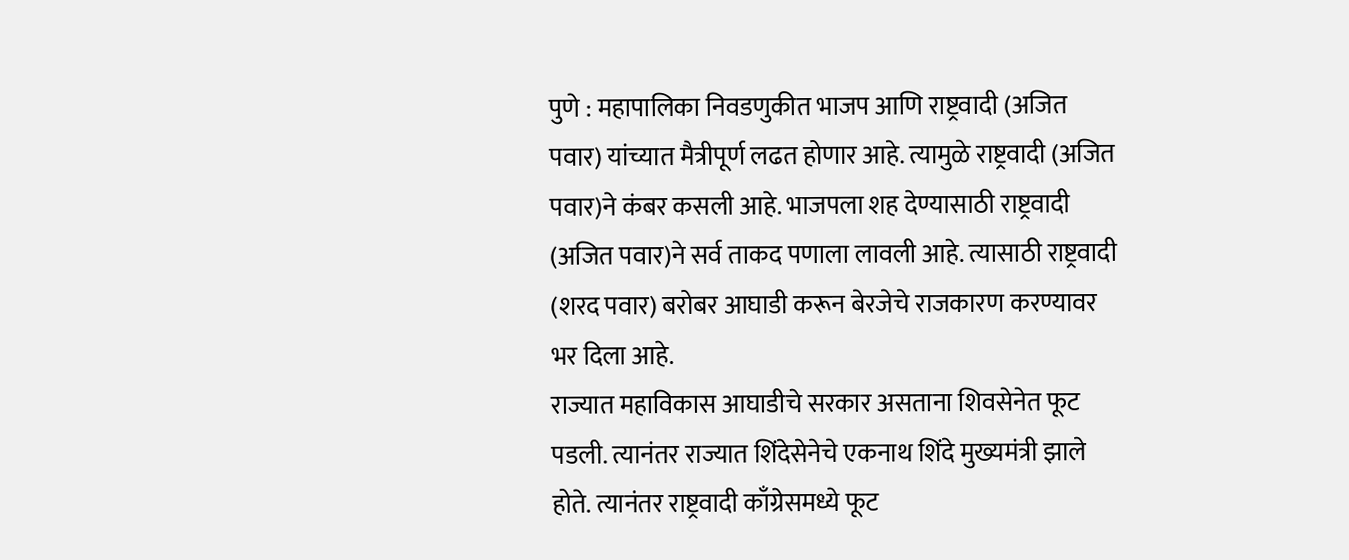पुणे : महापालिका निवडणुकीत भाजप आणि राष्ट्रवादी (अजित पवार) यांच्यात मैत्रीपूर्ण लढत होणार आहे. त्यामुळे राष्ट्रवादी (अजित पवार)ने कंबर कसली आहे. भाजपला शह देण्यासाठी राष्ट्रवादी (अजित पवार)ने सर्व ताकद पणाला लावली आहे. त्यासाठी राष्ट्रवादी (शरद पवार) बरोबर आघाडी करून बेरजेचे राजकारण करण्यावर भर दिला आहे.
राज्यात महाविकास आघाडीचे सरकार असताना शिवसेनेत फूट पडली. त्यानंतर राज्यात शिंदेसेनेचे एकनाथ शिंदे मुख्यमंत्री झाले होते. त्यानंतर राष्ट्रवादी काँग्रेसमध्ये फूट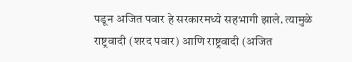पडून अजित पवार हे सरकारमध्ये सहभागी झाले. त्यामुळे राष्ट्रवादी (शरद पवार) आणि राष्ट्रवादी (अजित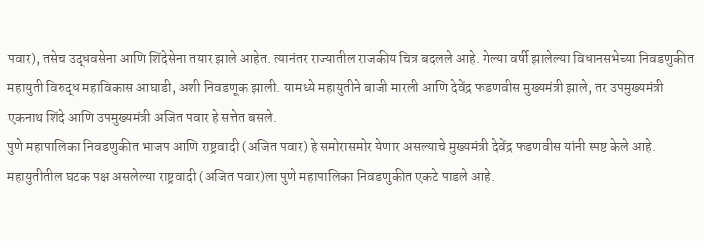पवार), तसेच उद्धवसेना आणि शिंदेसेना तयार झाले आहेत. त्यानंतर राज्यातील राजकीय चित्र बदलले आहे. गेल्या वर्षी झालेल्या विधानसभेच्या निवडणुकीत महायुती विरुद्ध महाविकास आघाडी, अशी निवडणूक झाली. यामध्ये महायुतीने बाजी मारली आणि देवेंद्र फडणवीस मुख्यमंत्री झाले, तर उपमुख्यमंत्री एकनाथ शिंदे आणि उपमुख्यमंत्री अजित पवार हे सत्तेत बसले.
पुणे महापालिका निवडणुकीत भाजप आणि राष्ट्रवादी (अजित पवार) हे समोरासमोर येणार असल्याचे मुख्यमंत्री देवेंद्र फडणवीस यांनी स्पष्ट केले आहे. महायुतीतील घटक पक्ष असलेल्या राष्ट्रवादी (अजित पवार)ला पुणे महापालिका निवडणुकीत एकटे पाडले आहे.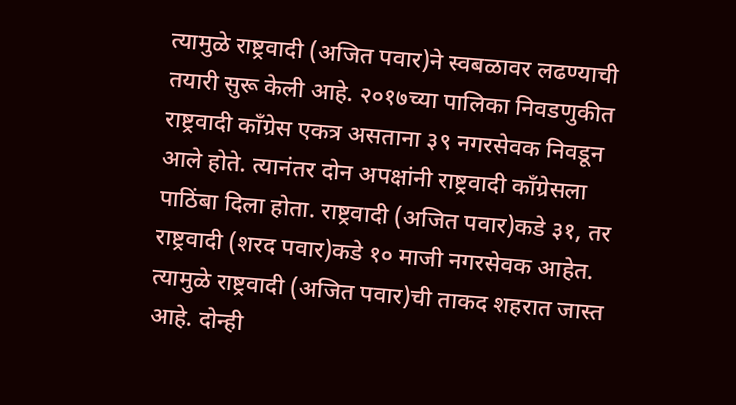त्यामुळे राष्ट्रवादी (अजित पवार)ने स्वबळावर लढण्याची तयारी सुरू केली आहे. २०१७च्या पालिका निवडणुकीत राष्ट्रवादी काँग्रेस एकत्र असताना ३९ नगरसेवक निवडून आले होते. त्यानंतर दोन अपक्षांनी राष्ट्रवादी काँग्रेसला पाठिंबा दिला होता. राष्ट्रवादी (अजित पवार)कडे ३१, तर राष्ट्रवादी (शरद पवार)कडे १० माजी नगरसेवक आहेत. त्यामुळे राष्ट्रवादी (अजित पवार)ची ताकद शहरात जास्त आहे. दोन्ही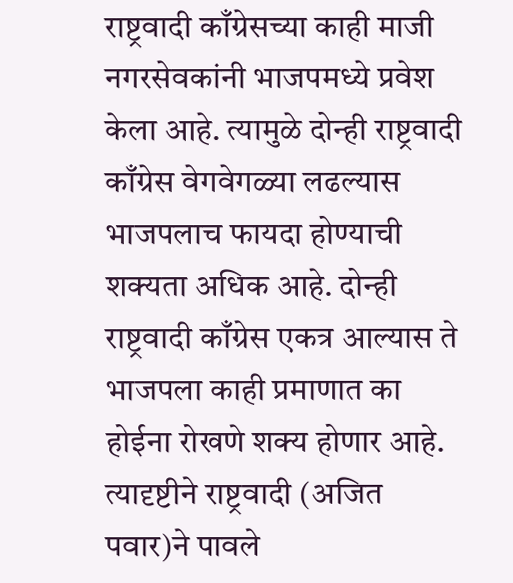राष्ट्रवादी काँग्रेसच्या काही माजी नगरसेवकांनी भाजपमध्ये प्रवेश केला आहे. त्यामुळे दोन्ही राष्ट्रवादी काँग्रेस वेगवेगळ्या लढल्यास भाजपलाच फायदा होण्याची शक्यता अधिक आहे. दोन्ही राष्ट्रवादी काँग्रेस एकत्र आल्यास ते भाजपला काही प्रमाणात का होईना रोखणे शक्य होणार आहे. त्यादृष्टीने राष्ट्रवादी (अजित पवार)ने पावले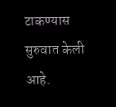टाकण्यास सुरुवात केली आहे.